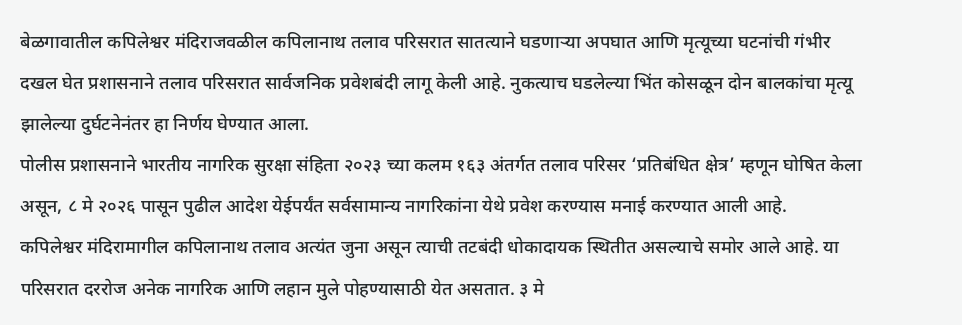बेळगावातील कपिलेश्वर मंदिराजवळील कपिलानाथ तलाव परिसरात सातत्याने घडणाऱ्या अपघात आणि मृत्यूच्या घटनांची गंभीर दखल घेत प्रशासनाने तलाव परिसरात सार्वजनिक प्रवेशबंदी लागू केली आहे. नुकत्याच घडलेल्या भिंत कोसळून दोन बालकांचा मृत्यू झालेल्या दुर्घटनेनंतर हा निर्णय घेण्यात आला.
पोलीस प्रशासनाने भारतीय नागरिक सुरक्षा संहिता २०२३ च्या कलम १६३ अंतर्गत तलाव परिसर ‘प्रतिबंधित क्षेत्र’ म्हणून घोषित केला असून, ८ मे २०२६ पासून पुढील आदेश येईपर्यंत सर्वसामान्य नागरिकांना येथे प्रवेश करण्यास मनाई करण्यात आली आहे.
कपिलेश्वर मंदिरामागील कपिलानाथ तलाव अत्यंत जुना असून त्याची तटबंदी धोकादायक स्थितीत असल्याचे समोर आले आहे. या परिसरात दररोज अनेक नागरिक आणि लहान मुले पोहण्यासाठी येत असतात. ३ मे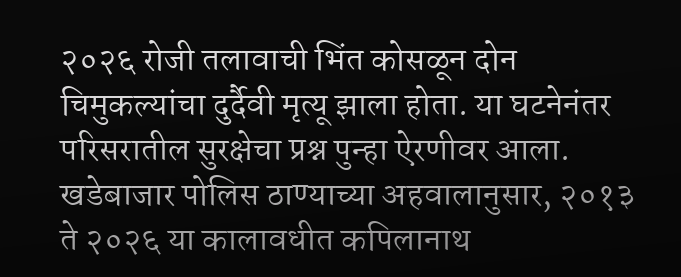२०२६ रोजी तलावाची भिंत कोसळून दोन चिमुकल्यांचा दुर्दैवी मृत्यू झाला होता. या घटनेनंतर परिसरातील सुरक्षेचा प्रश्न पुन्हा ऐरणीवर आला.
खडेबाजार पोलिस ठाण्याच्या अहवालानुसार, २०१३ ते २०२६ या कालावधीत कपिलानाथ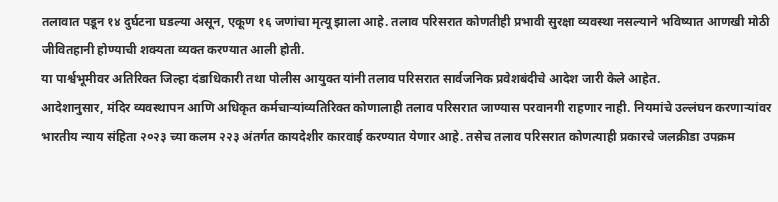तलावात पडून १४ दुर्घटना घडल्या असून, एकूण १६ जणांचा मृत्यू झाला आहे. तलाव परिसरात कोणतीही प्रभावी सुरक्षा व्यवस्था नसल्याने भविष्यात आणखी मोठी जीवितहानी होण्याची शक्यता व्यक्त करण्यात आली होती.
या पार्श्वभूमीवर अतिरिक्त जिल्हा दंडाधिकारी तथा पोलीस आयुक्त यांनी तलाव परिसरात सार्वजनिक प्रवेशबंदीचे आदेश जारी केले आहेत.
आदेशानुसार, मंदिर व्यवस्थापन आणि अधिकृत कर्मचाऱ्यांव्यतिरिक्त कोणालाही तलाव परिसरात जाण्यास परवानगी राहणार नाही. नियमांचे उल्लंघन करणाऱ्यांवर भारतीय न्याय संहिता २०२३ च्या कलम २२३ अंतर्गत कायदेशीर कारवाई करण्यात येणार आहे. तसेच तलाव परिसरात कोणत्याही प्रकारचे जलक्रीडा उपक्रम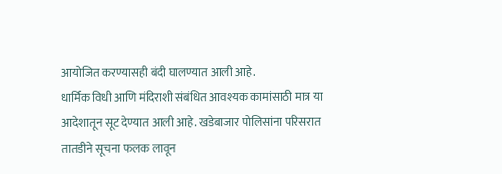आयोजित करण्यासही बंदी घालण्यात आली आहे.
धार्मिक विधी आणि मंदिराशी संबंधित आवश्यक कामांसाठी मात्र या आदेशातून सूट देण्यात आली आहे. खडेबाजार पोलिसांना परिसरात तातडीने सूचना फलक लावून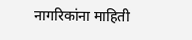नागरिकांना माहिती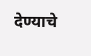देण्याचे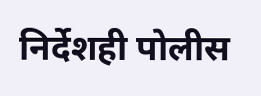निर्देशही पोलीस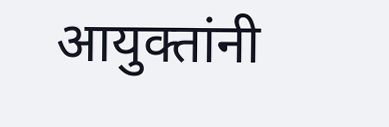आयुक्तांनी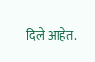दिले आहेत.